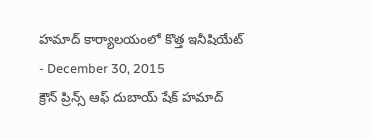హమాద్ కార్యాలయంలో కొత్త ఇనీషియేట్
- December 30, 2015
క్రౌన్ ప్రిన్స్ ఆఫ్ దుబాయ్ షేక్ హమాద్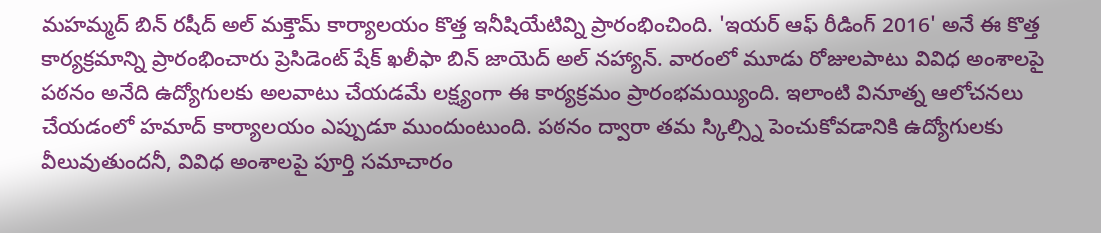మహమ్మద్ బిన్ రషీద్ అల్ మక్తౌమ్ కార్యాలయం కొత్త ఇనీషియేటివ్ని ప్రారంభించింది. 'ఇయర్ ఆఫ్ రీడింగ్ 2016' అనే ఈ కొత్త కార్యక్రమాన్ని ప్రారంభించారు ప్రెసిడెంట్ షేక్ ఖలీఫా బిన్ జాయెద్ అల్ నహ్యాన్. వారంలో మూడు రోజులపాటు వివిధ అంశాలపై పఠనం అనేది ఉద్యోగులకు అలవాటు చేయడమే లక్ష్యంగా ఈ కార్యక్రమం ప్రారంభమయ్యింది. ఇలాంటి వినూత్న ఆలోచనలు చేయడంలో హమాద్ కార్యాలయం ఎప్పుడూ ముందుంటుంది. పఠనం ద్వారా తమ స్కిల్స్ని పెంచుకోవడానికి ఉద్యోగులకు వీలువుతుందనీ, వివిధ అంశాలపై పూర్తి సమాచారం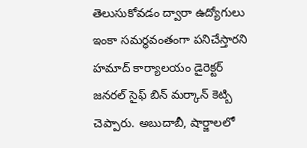తెలుసుకోవడం ద్వారా ఉద్యోగులు ఇంకా సమర్థవంతంగా పనిచేస్తారని హమాద్ కార్యాలయం డైరెక్టర్ జనరల్ సైఫ్ బిన్ మర్కాన్ కెట్బి చెప్పారు. అబుదాబీ, షార్జాలలో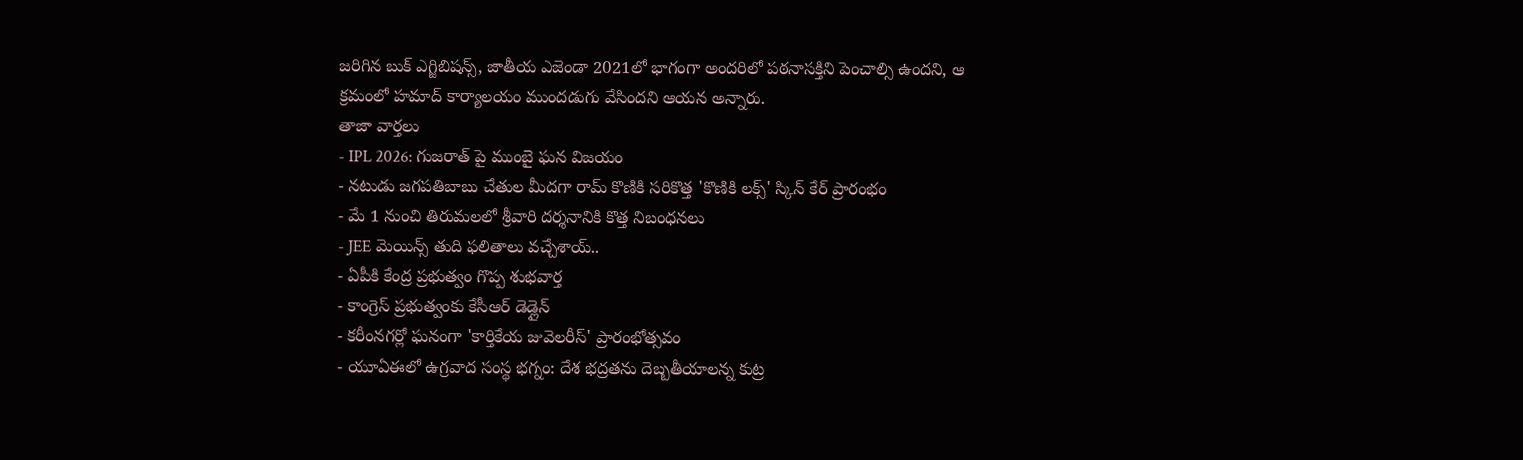జరిగిన బుక్ ఎగ్జిబిషన్స్, జాతీయ ఎజెండా 2021లో భాగంగా అందరిలో పఠనాసక్తిని పెంచాల్సి ఉందని, ఆ క్రమంలో హమాద్ కార్యాలయం ముందడుగు వేసిందని ఆయన అన్నారు.
తాజా వార్తలు
- IPL 2026: గుజరాత్ పై ముంబై ఘన విజయం
- నటుడు జగపతిబాబు చేతుల మీదగా రామ్ కొణికి సరికొత్త 'కొణికి లక్స్' స్కిన్ కేర్ ప్రారంభం
- మే 1 నుంచి తిరుమలలో శ్రీవారి దర్శనానికి కొత్త నిబంధనలు
- JEE మెయిన్స్ తుది ఫలితాలు వచ్చేశాయ్..
- ఏపీకి కేంద్ర ప్రభుత్వం గొప్ప శుభవార్త
- కాంగ్రెస్ ప్రభుత్వంకు కేసీఆర్ డెడ్లైన్
- కరీంనగర్లో ఘనంగా 'కార్తికేయ జువెలరీస్' ప్రారంభోత్సవం
- యూఏఈలో ఉగ్రవాద సంస్థ భగ్నం: దేశ భద్రతను దెబ్బతీయాలన్న కుట్ర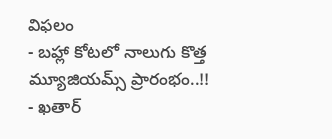విఫలం
- బహ్లా కోటలో నాలుగు కొత్త మ్యూజియమ్స్ ప్రారంభం..!!
- ఖతార్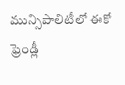మున్సిపాలిటీలో ఈకో ఫ్రెండ్లీ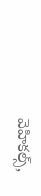వెహికల్స్,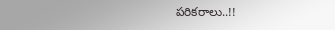పరికరాలు..!!